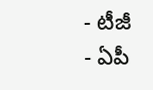- టీజీ
- ఏపీ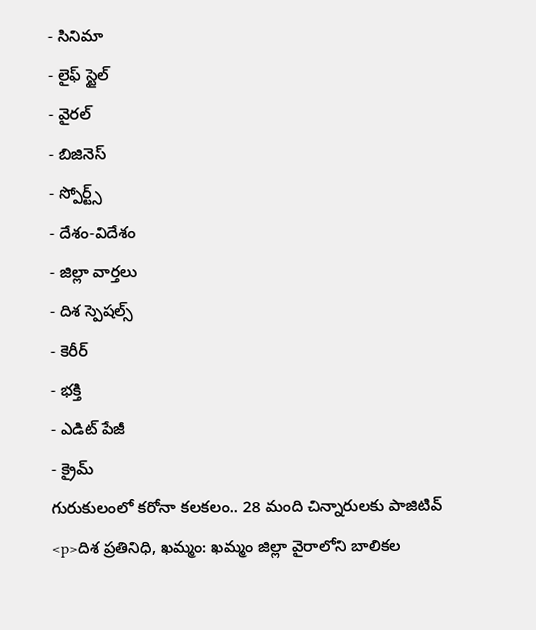- సినిమా
- లైఫ్ స్టైల్
- వైరల్
- బిజినెస్
- స్పోర్ట్స్
- దేశం-విదేశం
- జిల్లా వార్తలు
- దిశ స్పెషల్స్
- కెరీర్
- భక్తి
- ఎడిట్ పేజీ
- క్రైమ్
గురుకులంలో కరోనా కలకలం.. 28 మంది చిన్నారులకు పాజిటివ్
<p>దిశ ప్రతినిధి, ఖమ్మం: ఖమ్మం జిల్లా వైరాలోని బాలికల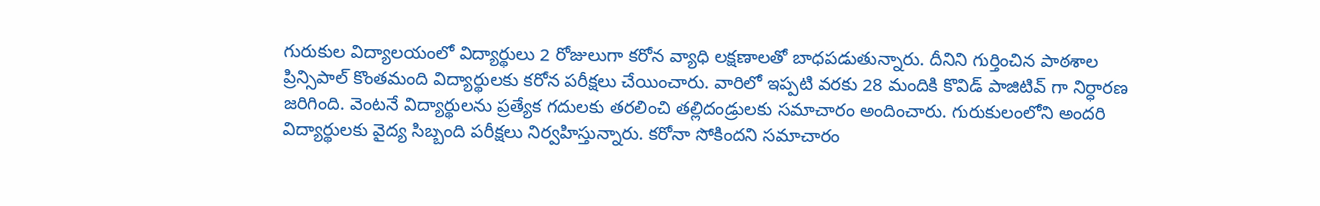గురుకుల విద్యాలయంలో విద్యార్థులు 2 రోజులుగా కరోన వ్యాధి లక్షణాలతో బాధపడుతున్నారు. దీనిని గుర్తించిన పాఠశాల ప్రిన్సిపాల్ కొంతమంది విద్యార్థులకు కరోన పరీక్షలు చేయించారు. వారిలో ఇప్పటి వరకు 28 మందికి కొవిడ్ పాజిటివ్ గా నిర్ధారణ జరిగింది. వెంటనే విద్యార్థులను ప్రత్యేక గదులకు తరలించి తల్లిదండ్రులకు సమాచారం అందించారు. గురుకులంలోని అందరి విద్యార్థులకు వైద్య సిబ్బంది పరీక్షలు నిర్వహిస్తున్నారు. కరోనా సోకిందని సమాచారం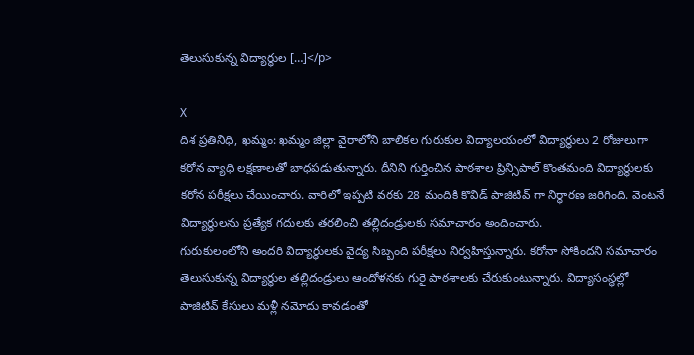తెలుసుకున్న విద్యార్థుల […]</p>

X
దిశ ప్రతినిధి, ఖమ్మం: ఖమ్మం జిల్లా వైరాలోని బాలికల గురుకుల విద్యాలయంలో విద్యార్థులు 2 రోజులుగా కరోన వ్యాధి లక్షణాలతో బాధపడుతున్నారు. దీనిని గుర్తించిన పాఠశాల ప్రిన్సిపాల్ కొంతమంది విద్యార్థులకు కరోన పరీక్షలు చేయించారు. వారిలో ఇప్పటి వరకు 28 మందికి కొవిడ్ పాజిటివ్ గా నిర్ధారణ జరిగింది. వెంటనే విద్యార్థులను ప్రత్యేక గదులకు తరలించి తల్లిదండ్రులకు సమాచారం అందించారు.
గురుకులంలోని అందరి విద్యార్థులకు వైద్య సిబ్బంది పరీక్షలు నిర్వహిస్తున్నారు. కరోనా సోకిందని సమాచారం తెలుసుకున్న విద్యార్థుల తల్లిదండ్రులు ఆందోళనకు గురై పాఠశాలకు చేరుకుంటున్నారు. విద్యాసంస్థల్లో పాజిటివ్ కేసులు మళ్లీ నమోదు కావడంతో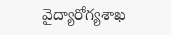వైద్యారోగ్యశాఖ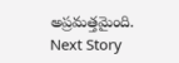అప్రమత్తమైంది.
Next Story